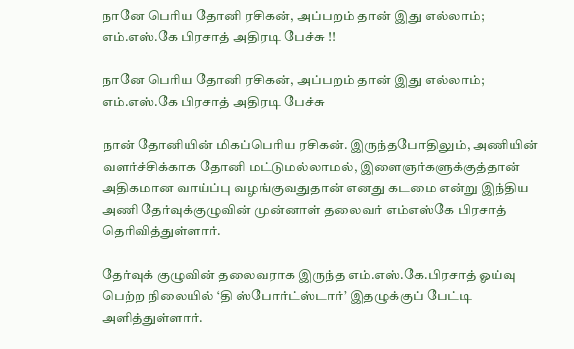நானே பெரிய தோனி ரசிகன், அப்பறம் தான் இது எல்லாம்; எம்.எஸ்.கே பிரசாத் அதிரடி பேச்சு !!

நானே பெரிய தோனி ரசிகன், அப்பறம் தான் இது எல்லாம்; எம்.எஸ்.கே பிரசாத் அதிரடி பேச்சு

நான் தோனியின் மிகப்பெரிய ரசிகன். இருந்தபோதிலும், அணியின் வளர்ச்சிக்காக தோனி மட்டுமல்லாமல், இளைஞர்களுக்குத்தான் அதிகமான வாய்ப்பு வழங்குவதுதான் எனது கடமை என்று இந்திய அணி தேர்வுக்குழுவின் முன்னாள் தலைவர் எம்எஸ்கே பிரசாத் தெரிவித்துள்ளார்.

தேர்வுக் குழுவின் தலைவராக இருந்த எம்.எஸ்.கே.பிரசாத் ஓய்வு பெற்ற நிலையில் ‘தி ஸ்போர்ட்ஸ்டார்’ இதழுக்குப் பேட்டி அளித்துள்ளார்.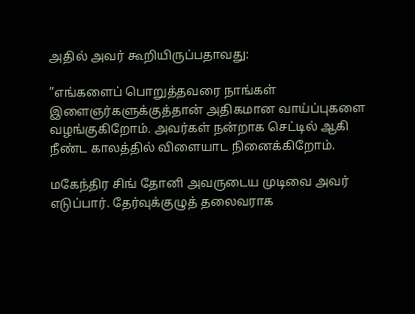அதில் அவர் கூறியிருப்பதாவது:

”எங்களைப் பொறுத்தவரை நாங்கள் இளைஞர்களுக்குத்தான் அதிகமான வாய்ப்புகளை வழங்குகிறோம். அவர்கள் நன்றாக செட்டில் ஆகி நீண்ட காலத்தில் விளையாட நினைக்கிறோம்.

மகேந்திர சிங் தோனி அவருடைய முடிவை அவர் எடுப்பார். தேர்வுக்குழுத் தலைவராக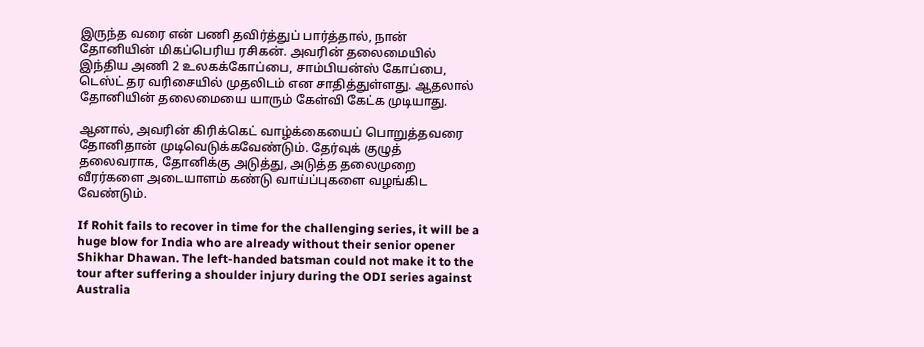இருந்த வரை என் பணி தவிர்த்துப் பார்த்தால், நான் தோனியின் மிகப்பெரிய ரசிகன். அவரின் தலைமையில் இந்திய அணி 2 உலகக்கோப்பை, சாம்பியன்ஸ் கோப்பை, டெஸ்ட் தர வரிசையில் முதலிடம் என சாதித்துள்ளது. ஆதலால் தோனியின் தலைமையை யாரும் கேள்வி கேட்க முடியாது.

ஆனால், அவரின் கிரிக்கெட் வாழ்க்கையைப் பொறுத்தவரை தோனிதான் முடிவெடுக்கவேண்டும். தேர்வுக் குழுத் தலைவராக, தோனிக்கு அடுத்து, அடுத்த தலைமுறை வீரர்களை அடையாளம் கண்டு வாய்ப்புகளை வழங்கிட வேண்டும்.

If Rohit fails to recover in time for the challenging series, it will be a huge blow for India who are already without their senior opener Shikhar Dhawan. The left-handed batsman could not make it to the tour after suffering a shoulder injury during the ODI series against Australia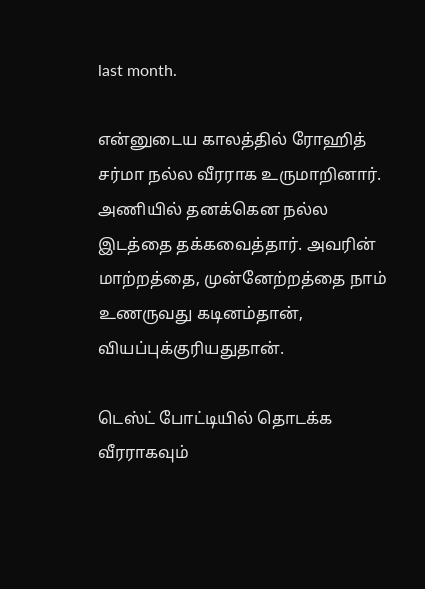last month.

என்னுடைய காலத்தில் ரோஹித் சர்மா நல்ல வீரராக உருமாறினார். அணியில் தனக்கென நல்ல இடத்தை தக்கவைத்தார். அவரின் மாற்றத்தை, முன்னேற்றத்தை நாம் உணருவது கடினம்தான், வியப்புக்குரியதுதான்.

டெஸ்ட் போட்டியில் தொடக்க வீரராகவும்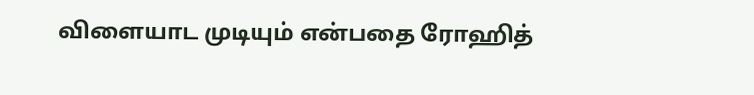விளையாட முடியும் என்பதை ரோஹித்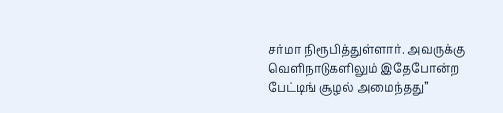சர்மா நிரூபித்துள்ளார். அவருக்கு வெளிநாடுகளிலும் இதேபோன்ற பேட்டிங் சூழல் அமைந்தது”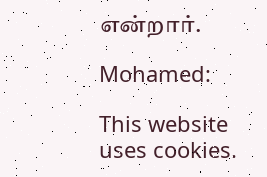என்றார்.

Mohamed:

This website uses cookies.